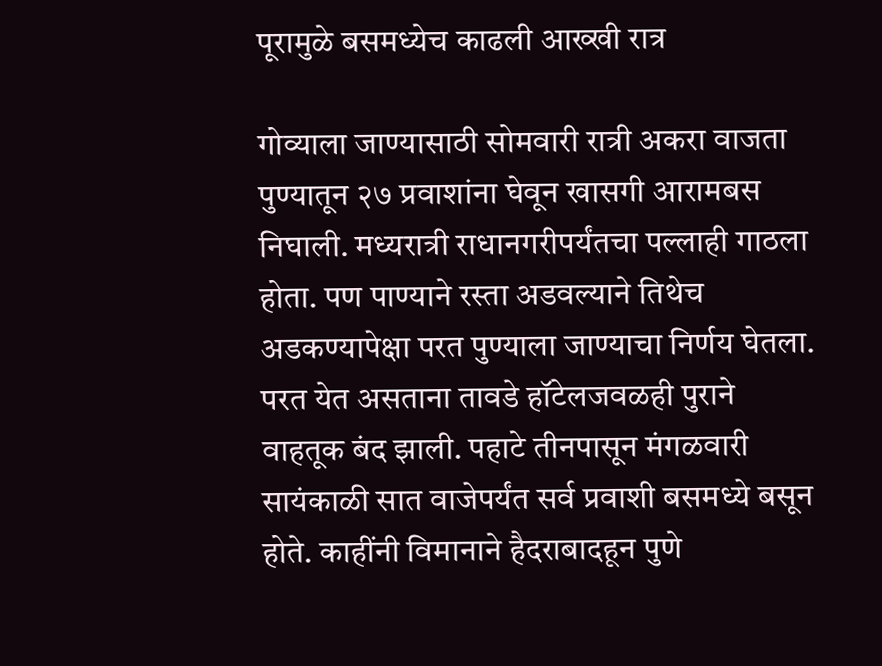पूरामुळे बसमध्येच काढली आख्खी रात्र

गोव्याला जाण्यासाठी सोमवारी रात्री अकरा वाजता पुण्यातून २७ प्रवाशांना घेवून खासगी आरामबस निघाली. मध्यरात्री राधानगरीपर्यंतचा पल्लाही गाठला होता. पण पाण्याने रस्ता अडवल्याने तिथेच अडकण्यापेक्षा परत पुण्याला जाण्याचा निर्णय घेतला. परत येत असताना तावडे हॉटेलजवळही पुराने वाहतूक बंद झाली. पहाटे तीनपासून मंगळवारी सायंकाळी सात वाजेपर्यंत सर्व प्रवाशी बसमध्ये बसून होते. काहींनी विमानाने हैदराबादहून पुणे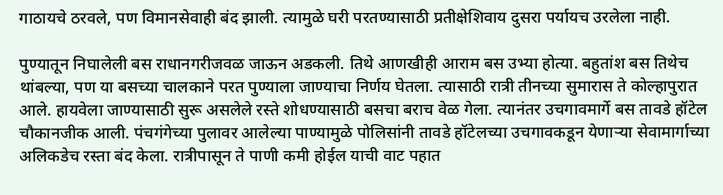गाठायचे ठरवले, पण विमानसेवाही बंद झाली. त्यामुळे घरी परतण्यासाठी प्रतीक्षेशिवाय दुसरा पर्यायच उरलेला नाही.

पुण्यातून निघालेली बस राधानगरीजवळ जाऊन अडकली. तिथे आणखीही आराम बस उभ्या होत्या. बहुतांश बस तिथेच थांबल्या, पण या बसच्या चालकाने परत पुण्याला जाण्याचा निर्णय घेतला. त्यासाठी रात्री तीनच्या सुमारास ते कोल्हापुरात आले. हायवेला जाण्यासाठी सुरू असलेले रस्ते शोधण्यासाठी बसचा बराच वेळ गेला. त्यानंतर उचगावमार्गे बस तावडे हॉटेल चौकानजीक आली. पंचगंगेच्या पुलावर आलेल्या पाण्यामुळे पोलिसांनी तावडे हॉटेलच्या उचगावकडून येणाऱ्या सेवामार्गाच्या अलिकडेच रस्ता बंद केला. रात्रीपासून ते पाणी कमी होईल याची वाट पहात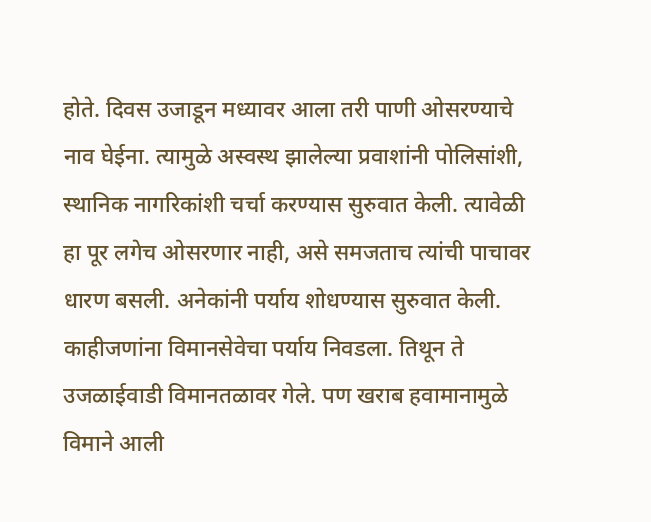होते. दिवस उजाडून मध्यावर आला तरी पाणी ओसरण्याचे नाव घेईना. त्यामुळे अस्वस्थ झालेल्या प्रवाशांनी पोलिसांशी, स्थानिक नागरिकांशी चर्चा करण्यास सुरुवात केली. त्यावेळी हा पूर लगेच ओसरणार नाही, असे समजताच त्यांची पाचावर धारण बसली. अनेकांनी पर्याय शोधण्यास सुरुवात केली. काहीजणांना विमानसेवेचा पर्याय निवडला. तिथून ते उजळाईवाडी विमानतळावर गेले. पण खराब हवामानामुळे विमाने आली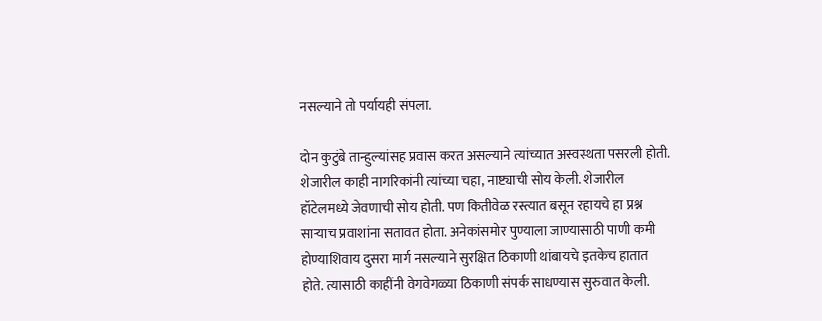नसल्याने तो पर्यायही संपला.

दोन कुटुंबे तान्हुल्यांसह प्रवास करत असल्याने त्यांच्यात अस्वस्थता पसरली होती. शेजारील काही नागरिकांनी त्यांच्या चहा, नाष्ट्याची सोय केली. शेजारील हॉटेलमध्ये जेवणाची सोय होती. पण कितीवेळ रस्त्यात बसून रहायचे हा प्रश्न साऱ्याच प्रवाशांना सतावत होता. अनेकांसमोर पुण्याला जाण्यासाठी पाणी कमी होण्याशिवाय दुसरा मार्ग नसल्याने सुरक्षित ठिकाणी थांबायचे इतकेच हातात होते. त्यासाठी काहींनी वेगवेगळ्या ठिकाणी संपर्क साधण्यास सुरुवात केली.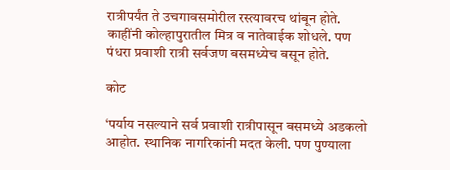रात्रीपर्यंत ते उचगावसमोरील रस्त्यावरच थांबून होते. काहींनी कोल्हापुरातील मित्र व नातेवाईक शोधले. पण पंधरा प्रवाशी रात्री सर्वजण बसमध्येच बसून होते.

कोट

‘पर्याय नसल्याने सर्व प्रवाशी रात्रीपासून बसमध्ये अडकलो आहोत. स्थानिक नागरिकांनी मदत केली. पण पुण्याला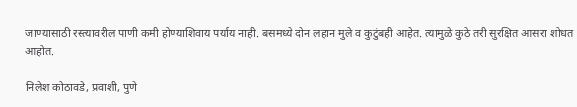जाण्यासाठी रस्त्यावरील पाणी कमी होण्याशिवाय पर्याय नाही. बसमध्ये दोन लहान मुले व कुटुंबही आहेत. त्यामुळे कुठे तरी सुरक्षित आसरा शोधत आहोत.

निलेश कोठावडे, प्रवाशी, पुणे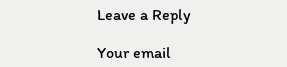Leave a Reply

Your email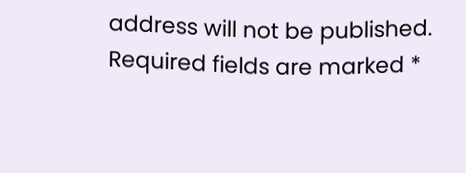address will not be published. Required fields are marked *